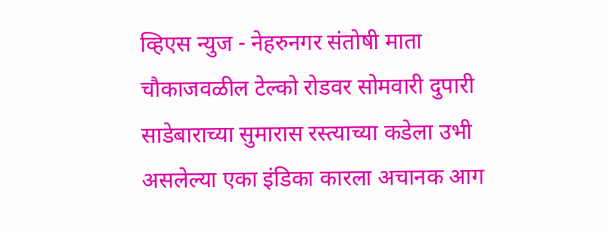व्हिएस न्युज - नेहरुनगर संतोषी माता चौकाजवळील टेल्को रोडवर सोमवारी दुपारी साडेबाराच्या सुमारास रस्त्याच्या कडेला उभी असलेल्या एका इंडिका कारला अचानक आग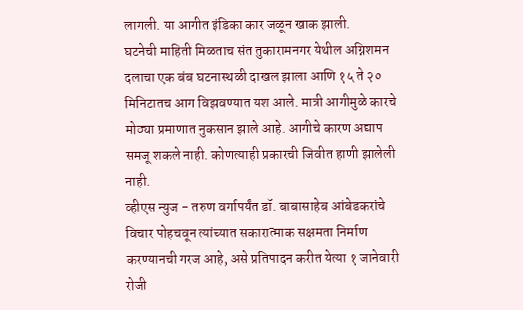लागली. या आगीत इंडिका कार जळून खाक झाली.
घटनेची माहिती मिळताच संत तुकारामनगर येथील अग्निशमन दलाचा एक बंब घटनास्थळी दाखल झाला आणि १५ ते २० मिनिटातच आग विझवण्यात यश आले. मात्री आगीमुळे कारचे मोठ्या प्रमाणात नुकसान झाले आहे. आगीचे कारण अद्याप समजू शकले नाही. कोणत्याही प्रकारची जिवीत हाणी झालेली नाही.
व्हीएस न्युज - तरुण वर्गापर्यंत डॉ. बाबासाहेब आंबेडकरांचे विचार पोहचवून त्यांच्यात सकारात्माक सक्षमता निर्माण करण्यानची गरज आहे, असे प्रतिपादन करीत येत्या १ जानेवारी रोजी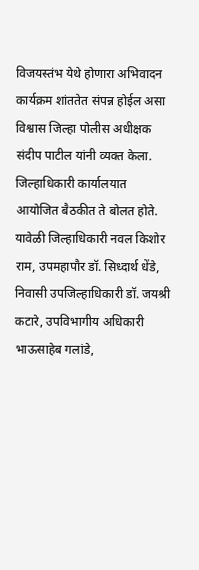विजयस्तंभ येथे होणारा अभिवादन कार्यक्रम शांततेत संपन्न होईल असा विश्वास जिल्हा पोलीस अधीक्षक संदीप पाटील यांनी व्यक्त केला.
जिल्हाधिकारी कार्यालयात आयोजित बैठकीत ते बोलत होते. यावेळी जिल्हाधिकारी नवल किशोर राम, उपमहापौर डॉ. सिध्दार्थ धेंडे, निवासी उपजिल्हाधिकारी डॉ. जयश्री कटारे, उपविभागीय अधिकारी भाऊसाहेब गलांडे,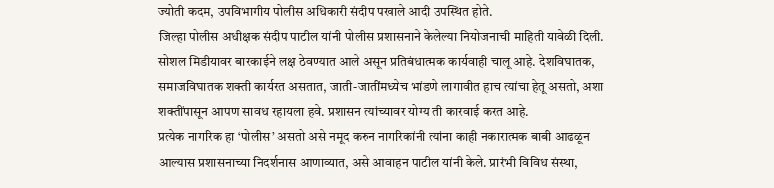ज्योती कदम, उपविभागीय पोलीस अधिकारी संदीप पखाले आदी उपस्थित होते.
जिल्हा पोलीस अधीक्षक संदीप पाटील यांनी पोलीस प्रशासनाने केलेल्या नियोजनाची माहिती यावेळी दिली. सोशल मिडीयावर बारकाईने लक्ष ठेवण्यात आले असून प्रतिबंधात्मक कार्यवाही चालू आहे. देशविघातक, समाजविघातक शक्ती कार्यरत असतात, जाती-जातींमध्येच भांडणे लागावीत हाच त्यांचा हेतू असतो, अशा शक्तींपासून आपण सावध रहायला हवे. प्रशासन त्यांच्यावर योग्य ती कारवाई करत आहे.
प्रत्येक नागरिक हा ‘पोलीस’ असतो असे नमूद करुन नागरिकांनी त्यांना काही नकारात्मक बाबी आढळून आल्यास प्रशासनाच्या निदर्शनास आणाव्यात, असे आवाहन पाटील यांनी केले. प्रारंभी विविध संस्था,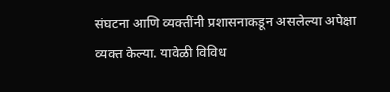संघटना आणि व्यक्तींनी प्रशासनाकडून असलेल्या अपेक्षा व्यक्त केल्या. यावेळी विविध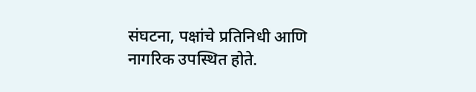संघटना, पक्षांचे प्रतिनिधी आणि नागरिक उपस्थित होते.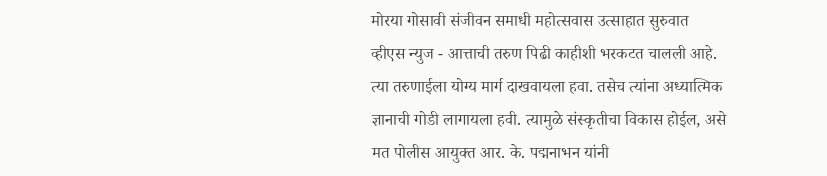मोरया गोसावी संजीवन समाधी महोत्सवास उत्साहात सुरुवात
व्हीएस न्युज - आत्ताची तरुण पिढी काहीशी भरकटत चालली आहे. त्या तरुणाईला योग्य मार्ग दाखवायला हवा. तसेच त्यांना अध्यात्मिक ज्ञानाची गोडी लागायला हवी. त्यामुळे संस्कृतीचा विकास होईल, असे मत पोलीस आयुक्त आर. के. पद्मनाभन यांनी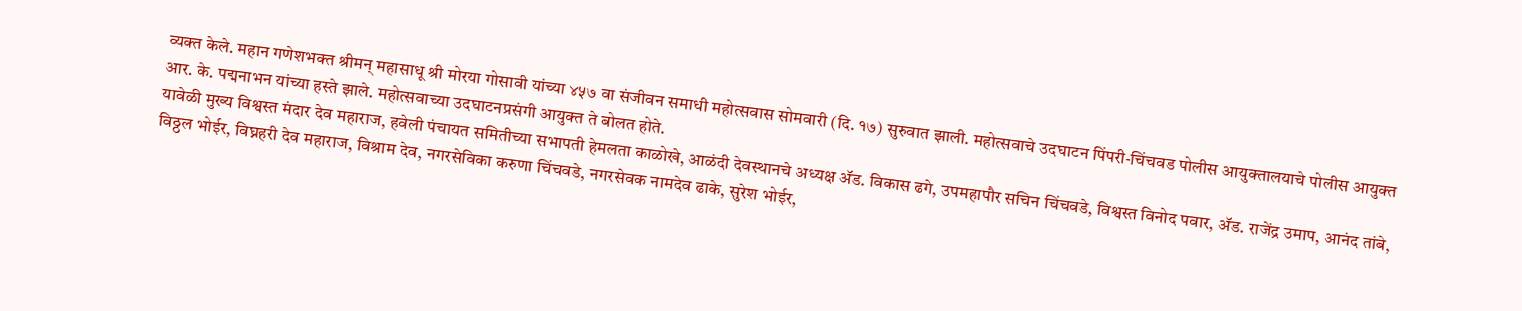व्यक्त केले. महान गणेशभक्त श्रीमन् महासाधू श्री मोरया गोसावी यांच्या ४५७ वा संजीवन समाधी महोत्सवास सोमवारी (दि. १७) सुरुवात झाली. महोत्सवाचे उदघाटन पिंपरी-चिंचवड पोलीस आयुक्तालयाचे पोलीस आयुक्त आर. के. पद्मनाभन यांच्या हस्ते झाले. महोत्सवाच्या उदघाटनप्रसंगी आयुक्त ते बोलत होते.
यावेळी मुख्य विश्वस्त मंदार देव महाराज, हवेली पंचायत समितीच्या सभापती हेमलता काळोखे, आळंदी देवस्थानचे अध्यक्ष ॲड. विकास ढगे, उपमहापौर सचिन चिंचवडे, विश्वस्त विनोद पवार, ॲड. राजेंद्र उमाप, आनंद तांबे, विठ्ठल भोईर, विघ्नहरी देव महाराज, विश्राम देव, नगरसेविका करुणा चिंचवडे, नगरसेवक नामदेव ढाके, सुरेश भोईर,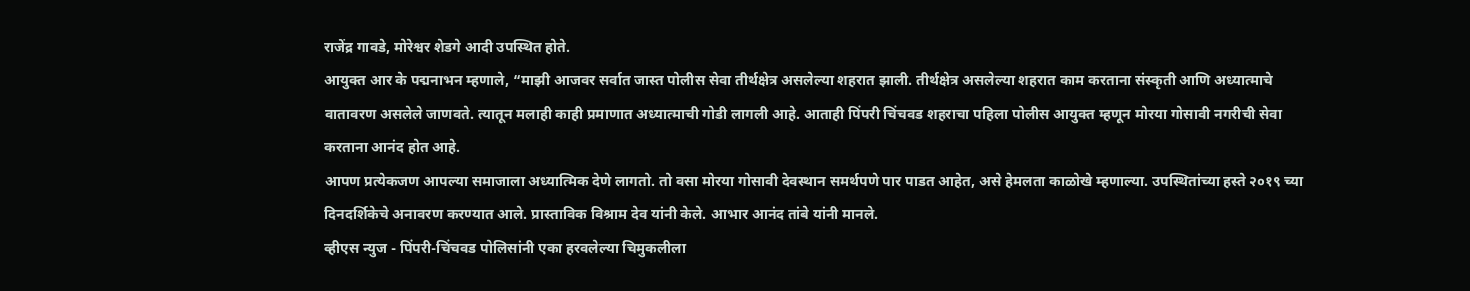राजेंद्र गावडे, मोरेश्वर शेडगे आदी उपस्थित होते.
आयुक्त आर के पद्मनाभन म्हणाले, “माझी आजवर सर्वात जास्त पोलीस सेवा तीर्थक्षेत्र असलेल्या शहरात झाली. तीर्थक्षेत्र असलेल्या शहरात काम करताना संस्कृती आणि अध्यात्माचे वातावरण असलेले जाणवते. त्यातून मलाही काही प्रमाणात अध्यात्माची गोडी लागली आहे. आताही पिंपरी चिंचवड शहराचा पहिला पोलीस आयुक्त म्हणून मोरया गोसावी नगरीची सेवा करताना आनंद होत आहे.
आपण प्रत्येकजण आपल्या समाजाला अध्यात्मिक देणे लागतो. तो वसा मोरया गोसावी देवस्थान समर्थपणे पार पाडत आहेत, असे हेमलता काळोखे म्हणाल्या. उपस्थितांच्या हस्ते २०१९ च्या दिनदर्शिकेचे अनावरण करण्यात आले. प्रास्ताविक विश्राम देव यांनी केले. आभार आनंद तांबे यांनी मानले.
व्हीएस न्युज - पिंपरी-चिंचवड पोलिसांनी एका हरवलेल्या चिमुकलीला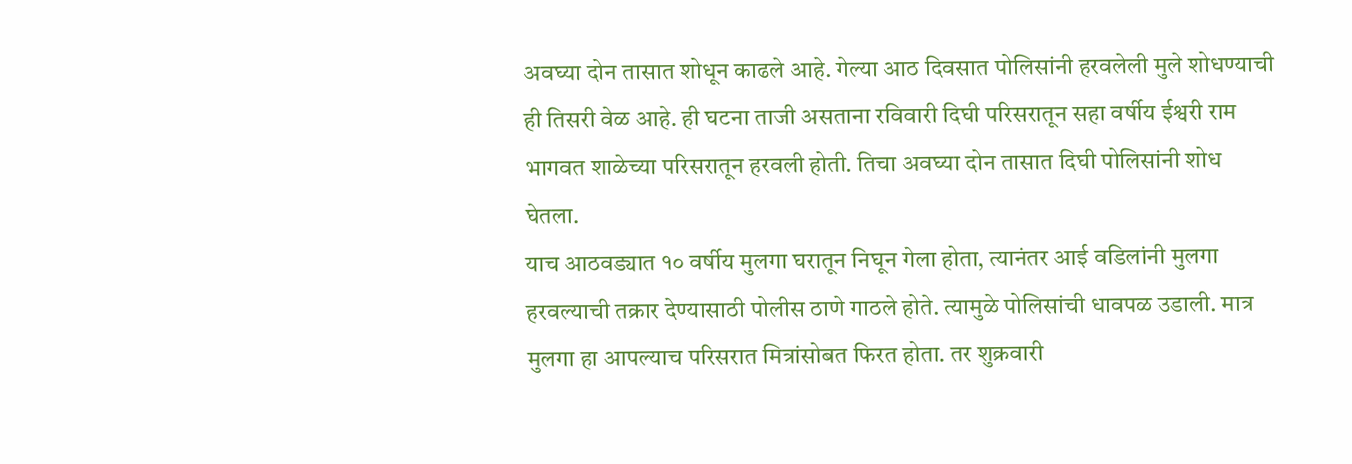अवघ्या दोन तासात शोधून काढले आहे. गेल्या आठ दिवसात पोलिसांनी हरवलेली मुले शोधण्याची ही तिसरी वेळ आहे. ही घटना ताजी असताना रविवारी दिघी परिसरातून सहा वर्षीय ईश्वरी राम भागवत शाळेच्या परिसरातून हरवली होती. तिचा अवघ्या दोन तासात दिघी पोलिसांनी शोध घेतला.
याच आठवड्यात १० वर्षीय मुलगा घरातून निघून गेला होता, त्यानंतर आई वडिलांनी मुलगा हरवल्याची तक्रार देण्यासाठी पोलीस ठाणे गाठले होते. त्यामुळे पोलिसांची धावपळ उडाली. मात्र मुलगा हा आपल्याच परिसरात मित्रांसोबत फिरत होता. तर शुक्रवारी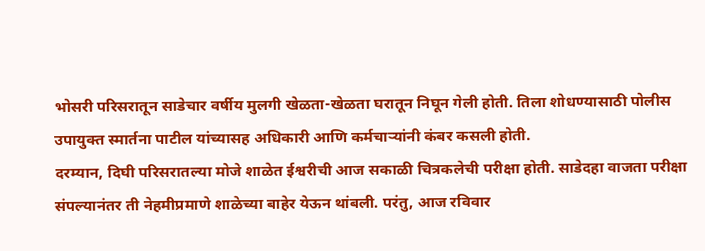भोसरी परिसरातून साडेचार वर्षीय मुलगी खेळता-खेळता घरातून निघून गेली होती. तिला शोधण्यासाठी पोलीस उपायुक्त स्मार्तना पाटील यांच्यासह अधिकारी आणि कर्मचाऱ्यांनी कंबर कसली होती.
दरम्यान, दिघी परिसरातल्या मोजे शाळेत ईश्वरीची आज सकाळी चित्रकलेची परीक्षा होती. साडेदहा वाजता परीक्षा संपल्यानंतर ती नेहमीप्रमाणे शाळेच्या बाहेर येऊन थांबली. परंतु, आज रविवार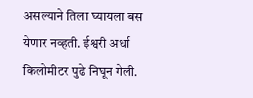असल्याने तिला घ्यायला बस येणार नव्हती. ईश्वरी अर्धा किलोमीटर पुढे निघून गेली.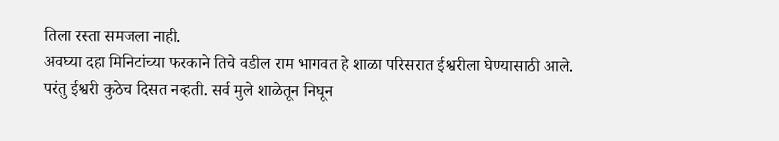तिला रस्ता समजला नाही.
अवघ्या दहा मिनिटांच्या फरकाने तिचे वडील राम भागवत हे शाळा परिसरात ईश्वरीला घेण्यासाठी आले. परंतु ईश्वरी कुठेच दिसत नव्हती. सर्व मुले शाळेतून निघून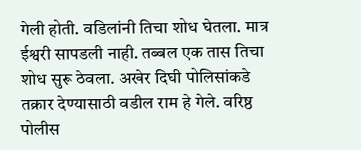गेली होती. वडिलांनी तिचा शोध घेतला. मात्र ईश्वरी सापडली नाही. तब्बल एक तास तिचा शोध सुरू ठेवला. अखेर दिघी पोलिसांकडे तक्रार देण्यासाठी वडील राम हे गेले. वरिष्ठ पोलीस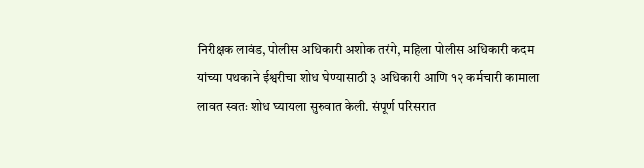निरीक्षक लावंड, पोलीस अधिकारी अशोक तरंगे, महिला पोलीस अधिकारी कदम यांच्या पथकाने ईश्वरीचा शोध घेण्यासाठी ३ अधिकारी आणि १२ कर्मचारी कामाला लावत स्वतः शोध घ्यायला सुरुवात केली. संपूर्ण परिसरात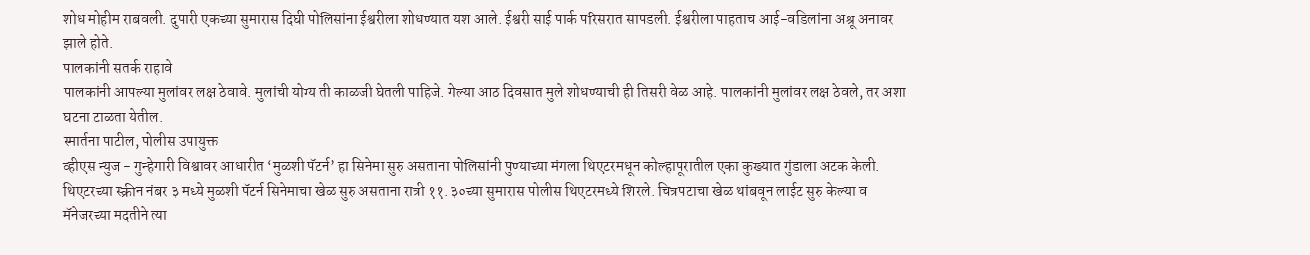शोध मोहीम राबवली. दुपारी एकच्या सुमारास दिघी पोलिसांना ईश्वरीला शोधण्यात यश आले. ईश्वरी साई पार्क परिसरात सापडली. ईश्वरीला पाहताच आई-वडिलांना अश्रू अनावर झाले होते.
पालकांनी सतर्क राहावे
पालकांनी आपल्या मुलांवर लक्ष ठेवावे. मुलांची योग्य ती काळजी घेतली पाहिजे. गेल्या आठ दिवसात मुले शोधण्याची ही तिसरी वेळ आहे. पालकांनी मुलांवर लक्ष ठेवले, तर अशा घटना टाळता येतील.
स्मार्तना पाटील, पोलीस उपायुक्त
व्हीएस न्युज - गुन्हेगारी विश्वावर आधारीत ‘मुळशी पॅटर्न’ हा सिनेमा सुरु असताना पोलिसांनी पुण्याच्या मंगला थिएटरमधून कोल्हापूरातील एका कुख्यात गुंडाला अटक केली. थिएटरच्या स्क्रीन नंबर ३ मध्ये मुळशी पॅटर्न सिनेमाचा खेळ सुरु असताना रात्री ११.३०च्या सुमारास पोलीस थिएटरमध्ये शिरले. चित्रपटाचा खेळ थांबवून लाईट सुरु केल्या व मॅनेजरच्या मदतीने त्या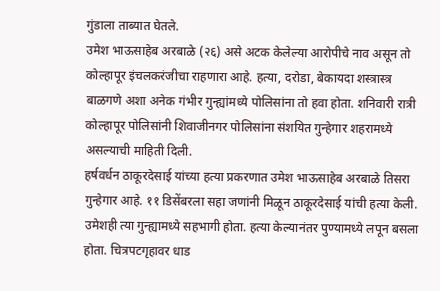गुंडाला ताब्यात घेतले.
उमेश भाऊसाहेब अरबाळे (२६) असे अटक केलेल्या आरोपीचे नाव असून तो कोल्हापूर इंचलकरंजीचा राहणारा आहे. हत्या, दरोडा, बेकायदा शस्त्रास्त्र बाळगणे अशा अनेक गंभीर गुन्ह्यांमध्ये पोलिसांना तो हवा होता. शनिवारी रात्री कोल्हापूर पोलिसांनी शिवाजीनगर पोलिसांना संशयित गुन्हेगार शहरामध्ये असल्याची माहिती दिली.
हर्षवर्धन ठाकूरदेसाई यांच्या हत्या प्रकरणात उमेश भाऊसाहेब अरबाळे तिसरा गुन्हेगार आहे. ११ डिसेंबरला सहा जणांनी मिळून ठाकूरदेसाई यांची हत्या केली. उमेशही त्या गुन्ह्यामध्ये सहभागी होता. हत्या केल्यानंतर पुण्यामध्ये लपून बसला होता. चित्रपटगृहावर धाड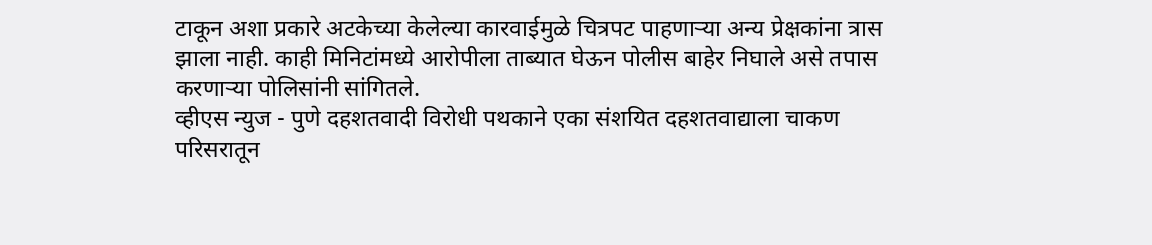टाकून अशा प्रकारे अटकेच्या केलेल्या कारवाईमुळे चित्रपट पाहणाऱ्या अन्य प्रेक्षकांना त्रास झाला नाही. काही मिनिटांमध्ये आरोपीला ताब्यात घेऊन पोलीस बाहेर निघाले असे तपास करणाऱ्या पोलिसांनी सांगितले.
व्हीएस न्युज - पुणे दहशतवादी विरोधी पथकाने एका संशयित दहशतवाद्याला चाकण परिसरातून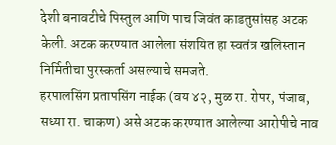देशी बनावटीचे पिस्तुल आणि पाच जिवंत काडतुसांसह अटक केली. अटक करण्यात आलेला संशयित हा स्वतंत्र खलिस्तान निर्मितीचा पुरस्कर्ता असल्याचे समजते.
हरपालसिंग प्रतापसिंग नाईक (वय ४२, मुळ रा. रोपर, पंजाब, सध्या रा. चाकण) असे अटक करण्यात आलेल्या आरोपीचे नाव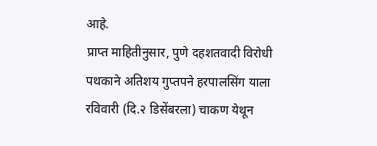आहे.
प्राप्त माहितीनुसार, पुणे दहशतवादी विरोधी पथकाने अतिशय गुप्तपने हरपालसिंग याला रविवारी (दि.२ डिसेंबरला) चाकण येथून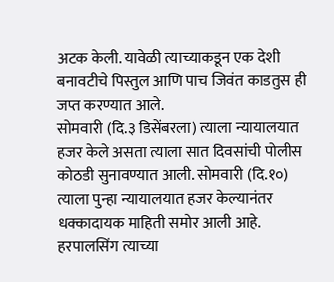अटक केली. यावेळी त्याच्याकडून एक देशी बनावटीचे पिस्तुल आणि पाच जिवंत काडतुस ही जप्त करण्यात आले.
सोमवारी (दि.३ डिसेंबरला) त्याला न्यायालयात हजर केले असता त्याला सात दिवसांची पोलीस कोठडी सुनावण्यात आली. सोमवारी (दि.१०) त्याला पुन्हा न्यायालयात हजर केल्यानंतर धक्कादायक माहिती समोर आली आहे. हरपालसिंग त्याच्या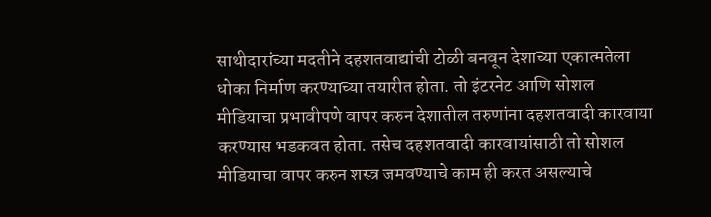साथीदारांच्या मदतीने दहशतवाद्यांची टोळी बनवून देशाच्या एकात्मतेला धोका निर्माण करण्याच्या तयारीत होता. तो इंटरनेट आणि सोशल मीडियाचा प्रभावीपणे वापर करुन देशातील तरुणांना दहशतवादी कारवाया करण्यास भडकवत होता. तसेच दहशतवादी कारवायांसाठी तो सोशल मीडियाचा वापर करुन शस्त्र जमवण्याचे काम ही करत असल्याचे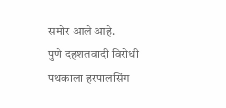समोर आले आहे.
पुणे दहशतवादी विरोधी पथकाला हरपालसिंग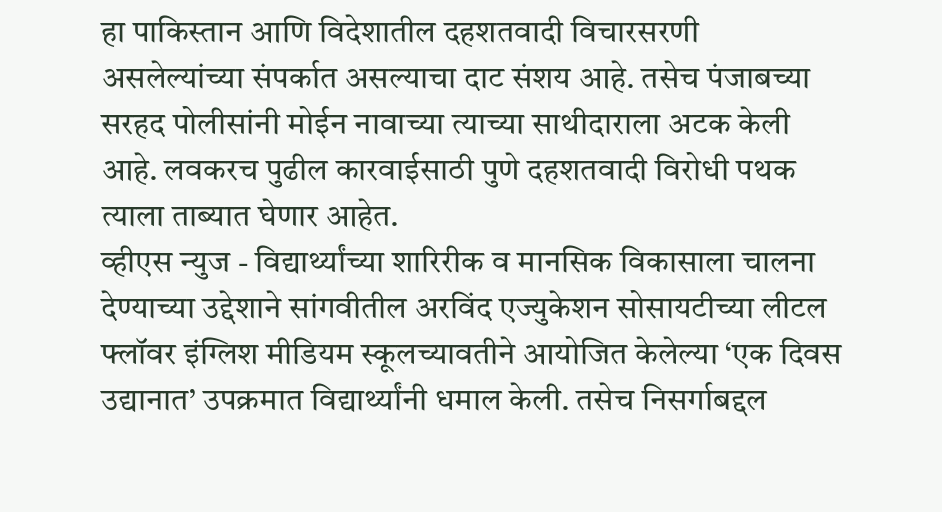हा पाकिस्तान आणि विदेशातील दहशतवादी विचारसरणी असलेल्यांच्या संपर्कात असल्याचा दाट संशय आहे. तसेच पंजाबच्या सरहद पोलीसांनी मोईन नावाच्या त्याच्या साथीदाराला अटक केली आहे. लवकरच पुढील कारवाईसाठी पुणे दहशतवादी विरोधी पथक त्याला ताब्यात घेणार आहेत.
व्हीएस न्युज - विद्यार्थ्यांच्या शारिरीक व मानसिक विकासाला चालना देण्याच्या उद्देशाने सांगवीतील अरविंद एज्युकेशन सोसायटीच्या लीटल फ्लॉवर इंग्लिश मीडियम स्कूलच्यावतीने आयोजित केलेल्या ‘एक दिवस उद्यानात’ उपक्रमात विद्यार्थ्यांनी धमाल केली. तसेच निसर्गाबद्दल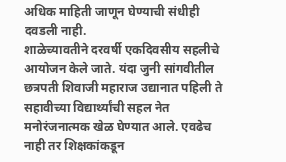अधिक माहिती जाणून घेण्याची संधीही दवडली नाही.
शाळेच्यावतीने दरवर्षी एकदिवसीय सहलीचे आयोजन केले जाते. यंदा जुनी सांगवीतील छत्रपती शिवाजी महाराज उद्यानात पहिली ते सहावीच्या विद्यार्थ्यांची सहल नेत मनोरंजनात्मक खेळ घेण्यात आले. एवढेच नाही तर शिक्षकांकडून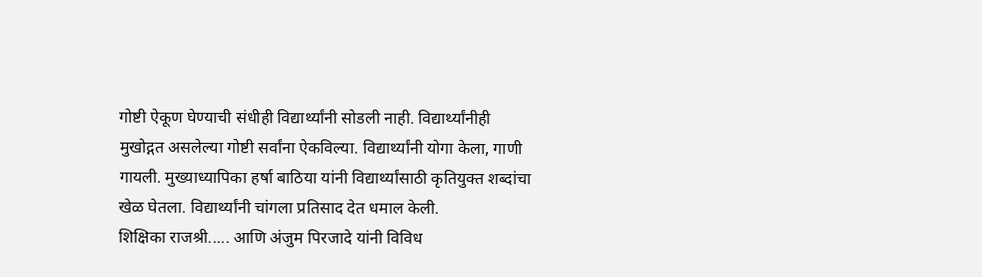गोष्टी ऐकूण घेण्याची संधीही विद्यार्थ्यांनी सोडली नाही. विद्यार्थ्यांनीही मुखोद्गत असलेल्या गोष्टी सर्वांना ऐकविल्या. विद्यार्थ्यांनी योगा केला, गाणी गायली. मुख्याध्यापिका हर्षा बाठिया यांनी विद्यार्थ्यांसाठी कृतियुक्त शब्दांचा खेळ घेतला. विद्यार्थ्यांनी चांगला प्रतिसाद देत धमाल केली.
शिक्षिका राजश्री..... आणि अंजुम पिरजादे यांनी विविध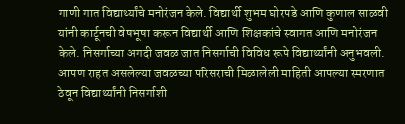गाणी गात विद्यार्थ्यांचे मनोरंजन केले. विद्यार्थी शुभम घोरपडे आणि कुणाल साळवी यांनी कार्टूनची वेषभूषा करून विद्यार्थी आणि शिक्षकांचे स्वागत आणि मनोरंजन केले. निसर्गाच्या अगदी जवळ जात निसर्गाची विविध रूपे विद्यार्थ्यांनी अनुभवली. आपण राहत असलेल्या जवळच्या परिसराची मिळालेली माहिती आपल्या स्मरणात ठेवून विद्यार्थ्यांनी निसर्गाशी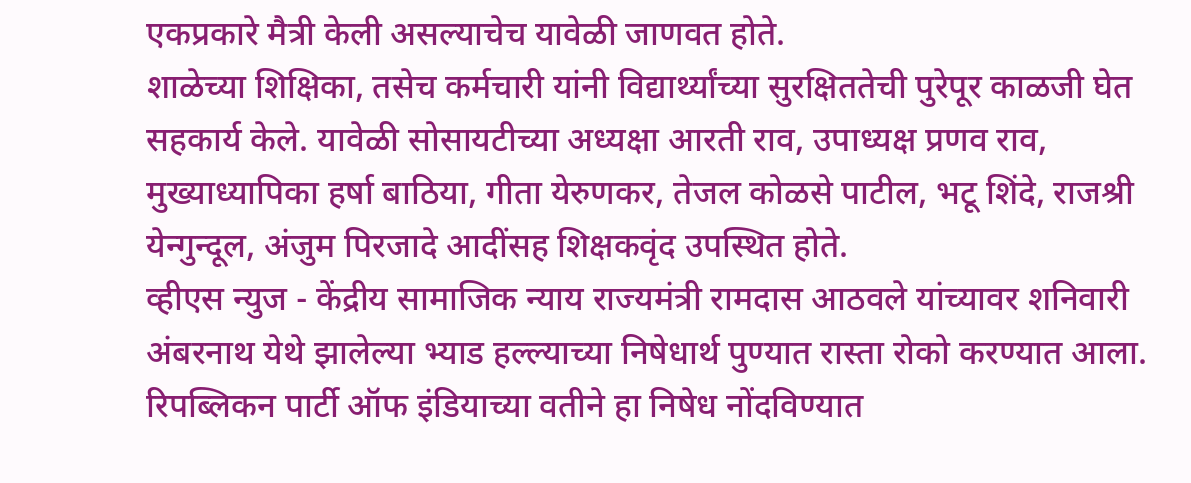एकप्रकारे मैत्री केली असल्याचेच यावेळी जाणवत होते.
शाळेच्या शिक्षिका, तसेच कर्मचारी यांनी विद्यार्थ्यांच्या सुरक्षिततेची पुरेपूर काळजी घेत सहकार्य केले. यावेळी सोसायटीच्या अध्यक्षा आरती राव, उपाध्यक्ष प्रणव राव, मुख्याध्यापिका हर्षा बाठिया, गीता येरुणकर, तेजल कोळसे पाटील, भटू शिंदे, राजश्री येन्गुन्दूल, अंजुम पिरजादे आदींसह शिक्षकवृंद उपस्थित होते.
व्हीएस न्युज - केंद्रीय सामाजिक न्याय राज्यमंत्री रामदास आठवले यांच्यावर शनिवारी अंबरनाथ येथे झालेल्या भ्याड हल्ल्याच्या निषेधार्थ पुण्यात रास्ता रोको करण्यात आला. रिपब्लिकन पार्टी ऑफ इंडियाच्या वतीने हा निषेध नोंदविण्यात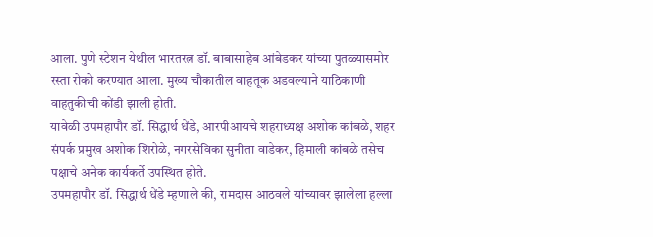आला. पुणे स्टेशन येथील भारतरत्न डॉ. बाबासाहेब आंबेडकर यांच्या पुतळ्यासमोर रस्ता रोको करण्यात आला. मुख्य चौकातील वाहतूक अडवल्याने याठिकाणी वाहतुकीची कोंडी झाली होती.
यावेळी उपमहापौर डॉ. सिद्धार्थ धेंडे, आरपीआयचे शहराध्यक्ष अशोक कांबळे, शहर संपर्क प्रमुख अशोक शिरोळे, नगरसेविका सुनीता वाडेकर, हिमाली कांबळे तसेच पक्षाचे अनेक कार्यकर्ते उपस्थित होते.
उपमहापौर डॉ. सिद्धार्थ धेंडे म्हणाले की, रामदास आठवले यांच्यावर झालेला हल्ला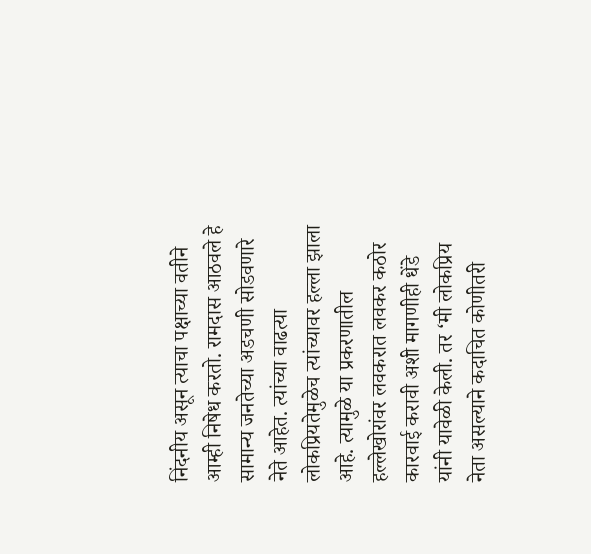निंदनीय असून त्याचा पक्षाच्या वतीने आम्ही निषेध करतो. रामदास आठवले हे सामान्य जनतेच्या अडचणी सोडवणारे नेते आहेत. त्यांच्या वाढत्या लोकप्रियतेमुळेच त्यांच्यावर हल्ला झाला आहे. त्यामुळे या प्रकरणातील हल्लेखोरांवर लवकरात लवकर कठोर कारवाई करावी अशी मागणीही धेंडे यांनी यावेळी केली. तर ‘मी लोकप्रिय नेता असल्याने कदाचित कोणीतरी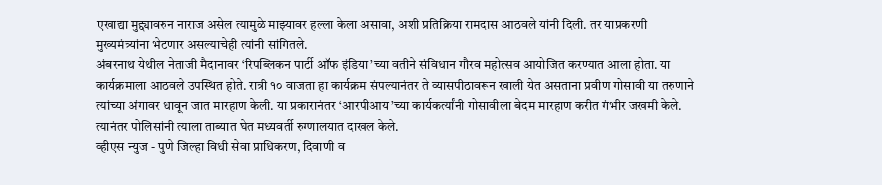एखाद्या मुद्द्यावरुन नाराज असेल त्यामुळे माझ्यावर हल्ला केला असावा, अशी प्रतिक्रिया रामदास आठवले यांनी दिली. तर याप्रकरणी मुख्यमंत्र्यांना भेटणार असल्याचेही त्यांनी सांगितले.
अंबरनाथ येथील नेताजी मैदानावर ‘रिपब्लिकन पार्टी ऑफ इंडिया’च्या वतीने संविधान गौरव महोत्सव आयोजित करण्यात आला होता. या कार्यक्रमाला आठवले उपस्थित होते. रात्री १० वाजता हा कार्यक्रम संपल्यानंतर ते व्यासपीठावरून खाली येत असताना प्रवीण गोसावी या तरुणाने त्यांच्या अंगावर धावून जात मारहाण केली. या प्रकारानंतर ‘आरपीआय’च्या कार्यकर्त्यांनी गोसावीला बेदम मारहाण करीत गंभीर जखमी केले. त्यानंतर पोलिसांनी त्याला ताब्यात घेत मध्यवर्ती रुग्णालयात दाखल केले.
व्हीएस न्युज - पुणे जिल्हा विधी सेवा प्राधिकरण, दिवाणी व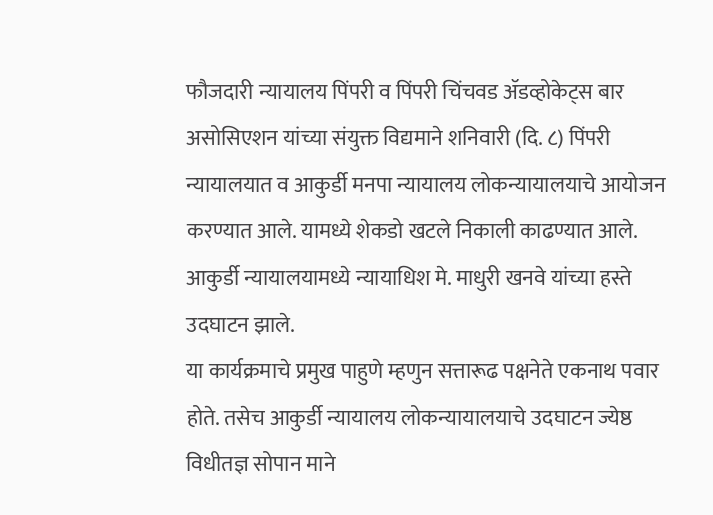फौजदारी न्यायालय पिंपरी व पिंपरी चिंचवड ॲडव्होकेट्स बार असोसिएशन यांच्या संयुक्त विद्यमाने शनिवारी (दि. ८) पिंपरी न्यायालयात व आकुर्डी मनपा न्यायालय लोकन्यायालयाचे आयोजन करण्यात आले. यामध्ये शेकडो खटले निकाली काढण्यात आले. आकुर्डी न्यायालयामध्ये न्यायाधिश मे. माधुरी खनवे यांच्या हस्ते उदघाटन झाले.
या कार्यक्रमाचे प्रमुख पाहुणे म्हणुन सत्तारूढ पक्षनेते एकनाथ पवार होते. तसेच आकुर्डी न्यायालय लोकन्यायालयाचे उदघाटन ज्येष्ठ विधीतज्ञ सोपान माने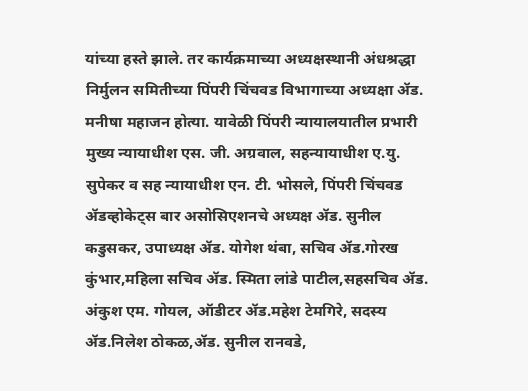यांच्या हस्ते झाले. तर कार्यक्रमाच्या अध्यक्षस्थानी अंधश्रद्धा निर्मुलन समितीच्या पिंपरी चिंचवड विभागाच्या अध्यक्षा ॲड. मनीषा महाजन होत्या. यावेळी पिंपरी न्यायालयातील प्रभारी मुख्य न्यायाधीश एस. जी. अग्रवाल, सहन्यायाधीश ए.यु. सुपेकर व सह न्यायाधीश एन. टी. भोसले, पिंपरी चिंचवड ॲडव्होकेट्स बार असोसिएशनचे अध्यक्ष ॲड. सुनील कडुसकर, उपाध्यक्ष ॲड. योगेश थंबा, सचिव ॲड.गोरख कुंभार,महिला सचिव ॲड. स्मिता लांडे पाटील,सहसचिव ॲड. अंकुश एम. गोयल, ऑडीटर ॲड.महेश टेमगिरे, सदस्य ॲड.निलेश ठोकळ,ॲड. सुनील रानवडे,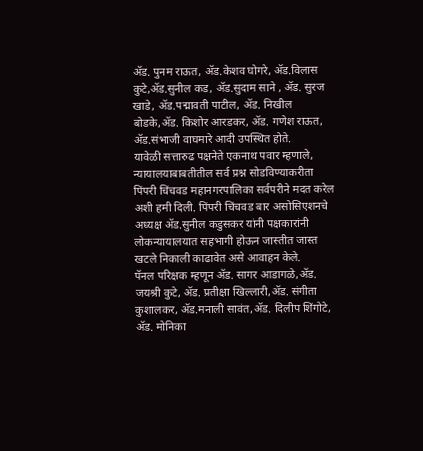ॲड. पुनम राऊत, ॲड.केशव घोगरे, ॲड.विलास कुटे,ॲड.सुनील कड, ॲड.सुदाम साने , ॲड. सुरज खाडे, ॲड.पद्मावती पाटील, ॲड. निखील बोडके,ॲड. किशोर आरडकर, ॲड. गणेश राऊत, ॲड.संभाजी वाघमारे आदी उपस्थित होते.
यावेळी सत्तारुढ पक्षनेते एकनाथ पवार म्हणाले, न्यायालयाबाबतीतील सर्व प्रश्न सोडविण्याकरीता पिंपरी चिंचवड महानगरपालिका सर्वपरीने मदत करेल अशी हमी दिली. पिंपरी चिंचवड बार असोसिएशनचे अध्यक्ष ॲड.सुनील कडुसकर यांनी पक्षकारांनी लोकन्यायालयात सहभागी होऊन जास्तीत जास्त खटले निकाली काढावेत असे आवाहन केले.
पॅनल परिक्षक म्हणून ॲड. सागर आडागळे,ॲड. जयश्री कुटे, ॲड. प्रतीक्षा खिल्लारी,ॲड. संगीता कुशालकर, ॲड.मनाली सावंत,ॲड. दिलीप शिंगोटे, ॲड. मोनिका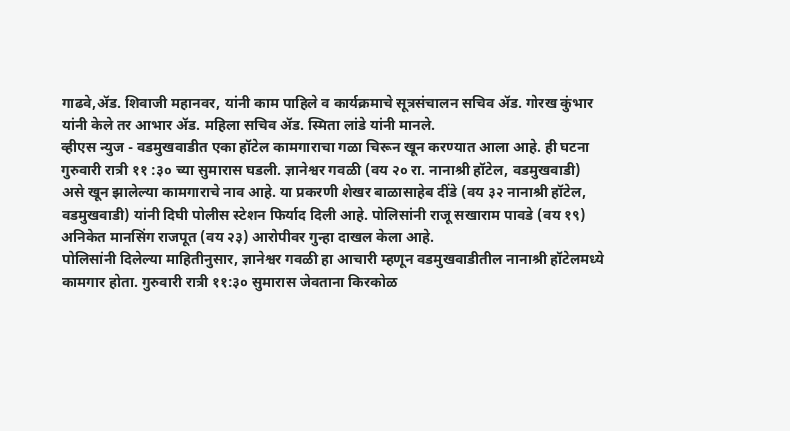गाढवे,ॲड. शिवाजी महानवर, यांनी काम पाहिले व कार्यक्रमाचे सूत्रसंचालन सचिव ॲड. गोरख कुंभार यांनी केले तर आभार ॲड. महिला सचिव ॲड. स्मिता लांडे यांनी मानले.
व्हीएस न्युज - वडमुखवाडीत एका हॉटेल कामगाराचा गळा चिरून खून करण्यात आला आहे. ही घटना गुरुवारी रात्री ११ :३० च्या सुमारास घडली. ज्ञानेश्वर गवळी (वय २० रा. नानाश्री हॉटेल, वडमुखवाडी) असे खून झालेल्या कामगाराचे नाव आहे. या प्रकरणी शेखर बाळासाहेब दींडे (वय ३२ नानाश्री हॉटेल, वडमुखवाडी) यांनी दिघी पोलीस स्टेशन फिर्याद दिली आहे. पोलिसांनी राजू सखाराम पावडे (वय १९) अनिकेत मानसिंग राजपूत (वय २३) आरोपीवर गुन्हा दाखल केला आहे.
पोलिसांनी दिलेल्या माहितीनुसार, ज्ञानेश्वर गवळी हा आचारी म्हणून वडमुखवाडीतील नानाश्री हॉटेलमध्ये कामगार होता. गुरुवारी रात्री ११:३० सुमारास जेवताना किरकोळ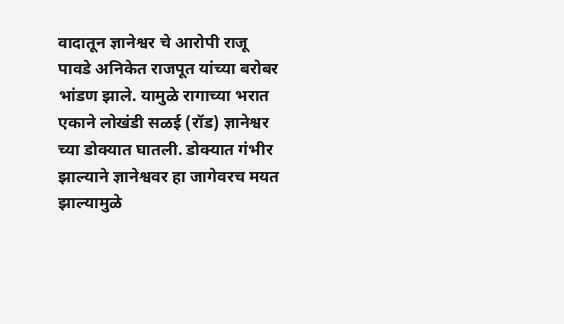वादातून ज्ञानेश्वर चे आरोपी राजू पावडे अनिकेत राजपूत यांच्या बरोबर भांडण झाले. यामुळे रागाच्या भरात एकाने लोखंडी सळई (रॉड) ज्ञानेश्वर च्या डोक्यात घातली. डोक्यात गंभीर झाल्याने ज्ञानेश्ववर हा जागेवरच मयत झाल्यामुळे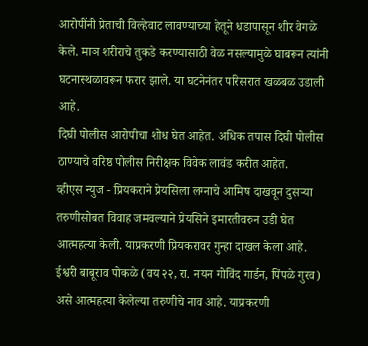आरोपींनी प्रेताची विल्हेवाट लावण्याच्या हेतूने धडापासून शीर वेगळे केले. माञ शरीराचे तुकडे करण्यासाठी वेळ नसल्यामुळे घाबरून त्यांनी घटनास्थळावरून फरार झाले. या घटनेनंतर परिसरात खळबळ उडाली आहे.
दिघी पोलीस आरोपीचा शोध घेत आहेत. अधिक तपास दिघी पोलीस ठाण्याचे वरिष्ठ पोलीस निरीक्षक विवेक लावंड करीत आहेत.
व्हीएस न्युज - प्रियकराने प्रेयसिला लग्नाचे आमिष दाखवून दुसऱ्या तरुणीसोबत विवाह जमवल्याने प्रेयसिने इमारतीवरुन उडी घेत आत्महत्या केली. याप्रकरणी प्रियकरावर गुन्हा दाखल केला आहे.
ईश्वरी बाबूराव पोकळे (वय २२, रा. नयन गोविंद गार्डन, पिंपळे गुरव) असे आत्महत्या केलेल्या तरुणीचे नाव आहे. याप्रकरणी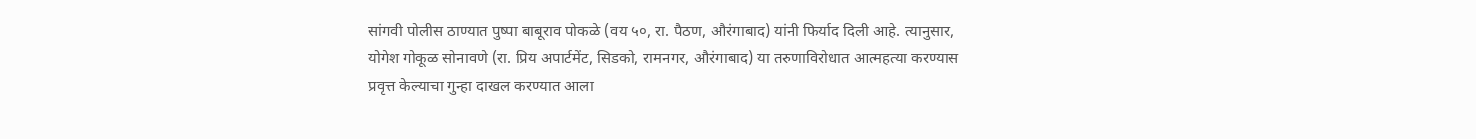सांगवी पोलीस ठाण्यात पुष्पा बाबूराव पोकळे (वय ५०, रा. पैठण, औरंगाबाद) यांनी फिर्याद दिली आहे. त्यानुसार, योगेश गोकूळ सोनावणे (रा. प्रिय अपार्टमेंट, सिडको, रामनगर, औरंगाबाद) या तरुणाविरोधात आत्महत्या करण्यास प्रवृत्त केल्याचा गुन्हा दाखल करण्यात आला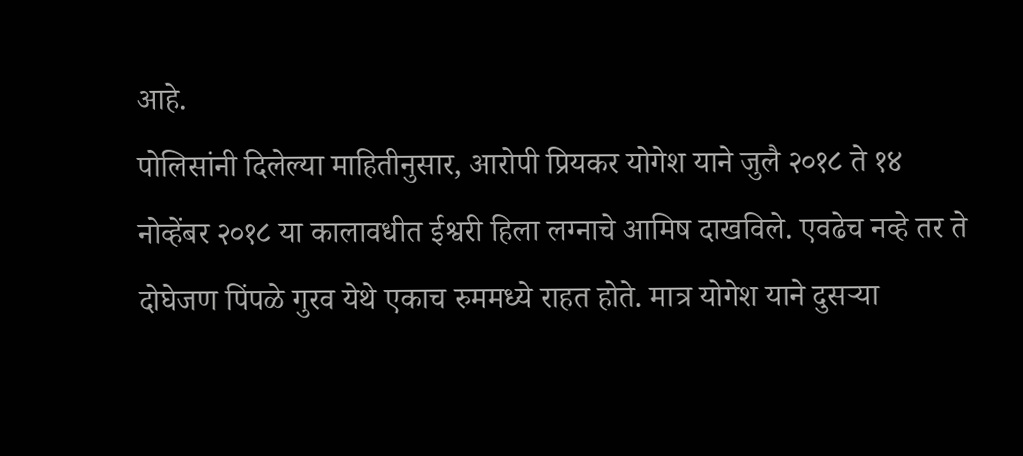आहे.
पोलिसांनी दिलेल्या माहितीनुसार, आरोपी प्रियकर योगेश याने जुलै २०१८ ते १४ नोव्हेंबर २०१८ या कालावधीत ईश्वरी हिला लग्नाचे आमिष दाखविले. एवढेच नव्हे तर ते दोघेजण पिंपळे गुरव येथे एकाच रुममध्ये राहत होते. मात्र योगेश याने दुसऱ्या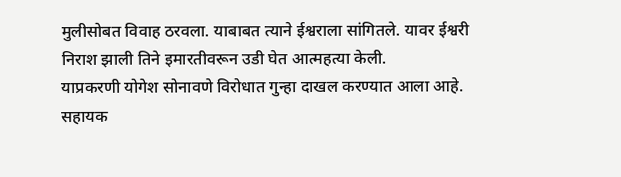मुलीसोबत विवाह ठरवला. याबाबत त्याने ईश्वराला सांगितले. यावर ईश्वरी निराश झाली तिने इमारतीवरून उडी घेत आत्महत्या केली.
याप्रकरणी योगेश सोनावणे विरोधात गुन्हा दाखल करण्यात आला आहे. सहायक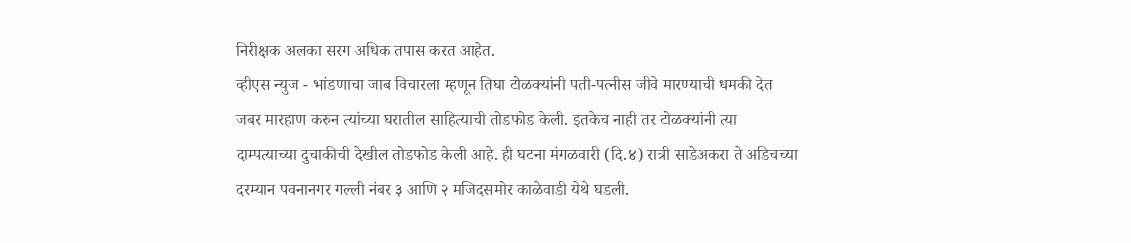निरीक्षक अलका सरग अधिक तपास करत आहेत.
व्हीएस न्युज - भांडणाचा जाब विचारला म्हणून तिघा टोळक्यांनी पती-पत्नीस जीवे मारण्याची धमकी देत जबर मारहाण करुन त्यांच्या घरातील साहित्याची तोडफोड केली. इतकेच नाही तर टोळक्यांनी त्या दाम्पत्याच्या दुचाकीची देखील तोडफोड केली आहे. ही घटना मंगळवारी (दि.४) रात्री साडेअकरा ते अडिचच्या दरम्यान पवनानगर गल्ली नंबर ३ आणि २ मजिदसमोर काळेवाडी येथे घडली.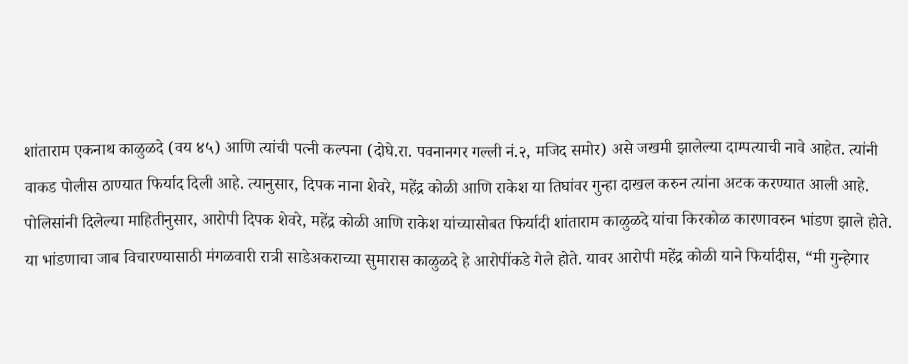शांताराम एकनाथ काळुळदे (वय ४५) आणि त्यांची पत्नी कल्पना (दोघे.रा. पवनानगर गल्ली नं.२, मजिद समोर) असे जखमी झालेल्या दाम्पत्याची नावे आहेत. त्यांनी वाकड पोलीस ठाण्यात फिर्याद दिली आहे. त्यानुसार, दिपक नाना शेवरे, महेंद्र कोळी आणि राकेश या तिघांवर गुन्हा दाखल करुन त्यांना अटक करण्यात आली आहे.
पोलिसांनी दिलेल्या माहितीनुसार, आरोपी दिपक शेवरे, महेंद्र कोळी आणि राकेश यांच्यासोबत फिर्यादी शांताराम काळुळदे यांचा किरकोळ कारणावरुन भांडण झाले होते. या भांडणाचा जाब विचारण्यासाठी मंगळवारी रात्री साडेअकराच्या सुमारास काळुळदे हे आरोपींकडे गेले होते. यावर आरोपी महेंद्र कोळी याने फिर्यादीस, “मी गुन्हेगार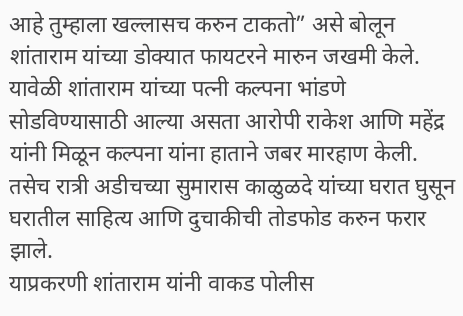आहे तुम्हाला खल्लासच करुन टाकतो” असे बोलून शांताराम यांच्या डोक्यात फायटरने मारुन जखमी केले. यावेळी शांताराम यांच्या पत्नी कल्पना भांडणे सोडविण्यासाठी आल्या असता आरोपी राकेश आणि महेंद्र यांनी मिळून कल्पना यांना हाताने जबर मारहाण केली. तसेच रात्री अडीचच्या सुमारास काळुळदे यांच्या घरात घुसून घरातील साहित्य आणि दुचाकीची तोडफोड करुन फरार झाले.
याप्रकरणी शांताराम यांनी वाकड पोलीस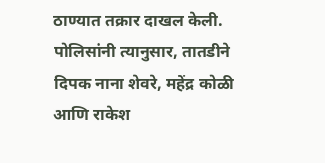ठाण्यात तक्रार दाखल केली. पोलिसांनी त्यानुसार, तातडीने दिपक नाना शेवरे, महेंद्र कोळी आणि राकेश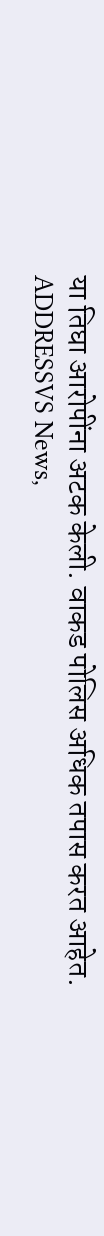या तिघा आरोपींना अटक केली. वाकड पोलिस अधिक तपास करत आहेत.
ADDRESSVS News,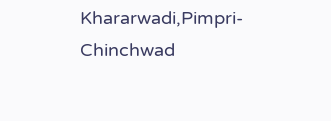Khararwadi,Pimpri-Chinchwad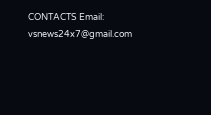CONTACTS Email: vsnews24x7@gmail.com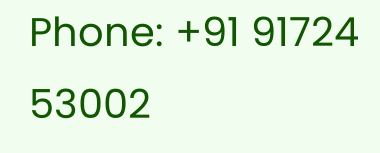Phone: +91 91724 53002